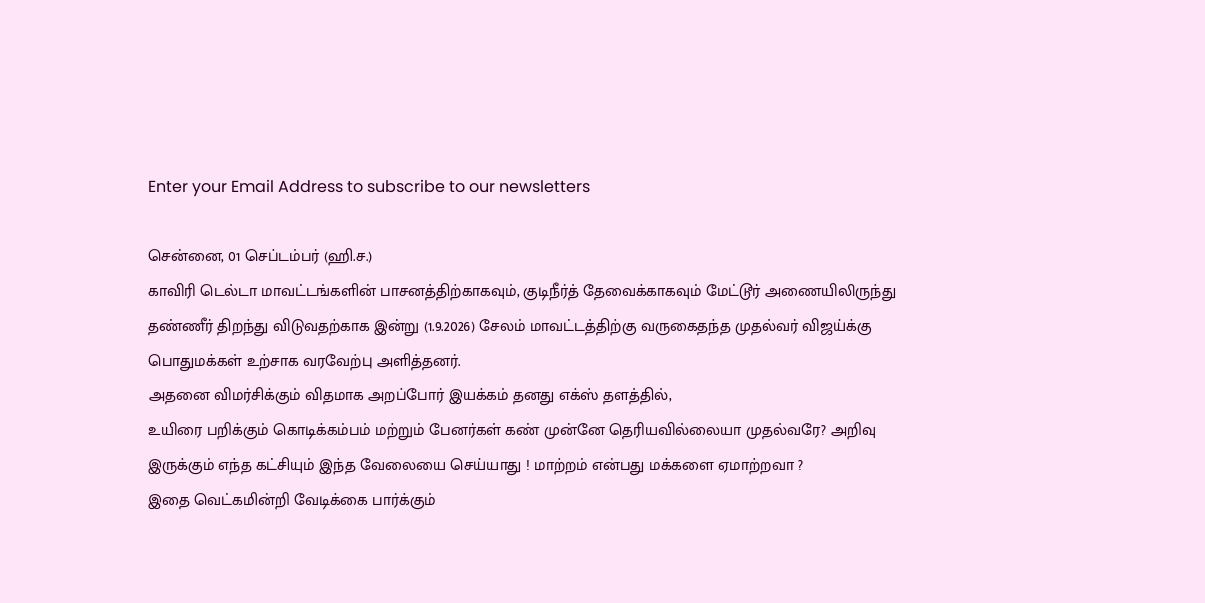Enter your Email Address to subscribe to our newsletters

சென்னை, 01 செப்டம்பர் (ஹி.ச.)
காவிரி டெல்டா மாவட்டங்களின் பாசனத்திற்காகவும், குடிநீர்த் தேவைக்காகவும் மேட்டூர் அணையிலிருந்து தண்ணீர் திறந்து விடுவதற்காக இன்று (1.9.2026) சேலம் மாவட்டத்திற்கு வருகைதந்த முதல்வர் விஜய்க்கு பொதுமக்கள் உற்சாக வரவேற்பு அளித்தனர்.
அதனை விமர்சிக்கும் விதமாக அறப்போர் இயக்கம் தனது எக்ஸ் தளத்தில்,
உயிரை பறிக்கும் கொடிக்கம்பம் மற்றும் பேனர்கள் கண் முன்னே தெரியவில்லையா முதல்வரே? அறிவு இருக்கும் எந்த கட்சியும் இந்த வேலையை செய்யாது ! மாற்றம் என்பது மக்களை ஏமாற்றவா ?
இதை வெட்கமின்றி வேடிக்கை பார்க்கும்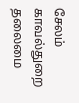சேலம் காவல்துறை தலைமை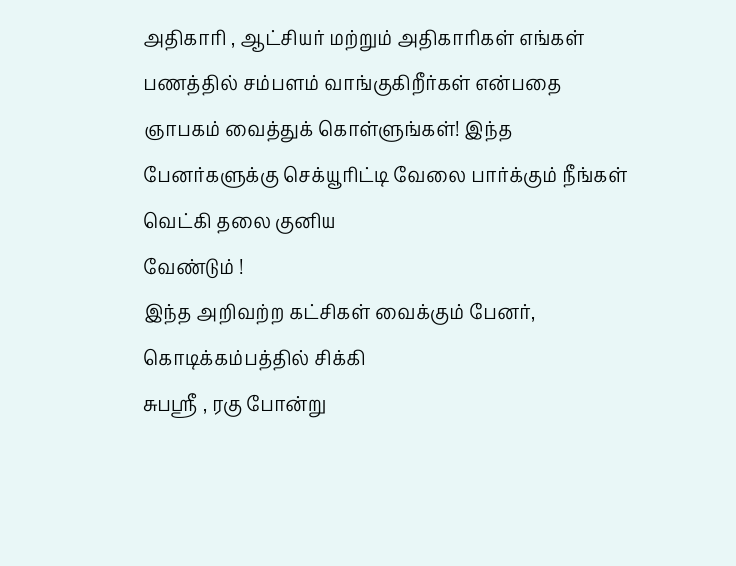அதிகாரி , ஆட்சியர் மற்றும் அதிகாரிகள் எங்கள் பணத்தில் சம்பளம் வாங்குகிறீர்கள் என்பதை ஞாபகம் வைத்துக் கொள்ளுங்கள்! இந்த பேனர்களுக்கு செக்யூரிட்டி வேலை பார்க்கும் நீங்கள் வெட்கி தலை குனிய
வேண்டும் !
இந்த அறிவற்ற கட்சிகள் வைக்கும் பேனர், கொடிக்கம்பத்தில் சிக்கி
சுபஸ்ரீ , ரகு போன்று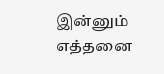இன்னும் எத்தனை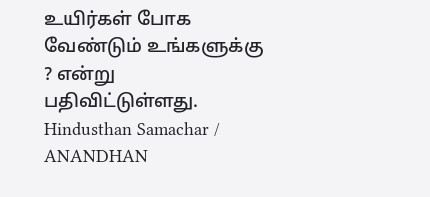உயிர்கள் போக வேண்டும் உங்களுக்கு ? என்று பதிவிட்டுள்ளது.
Hindusthan Samachar / ANANDHAN